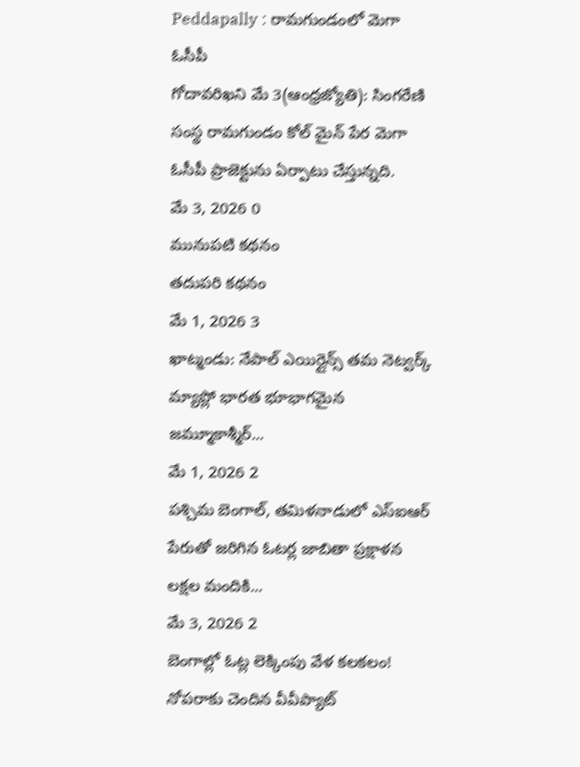Peddapally : రామగుండంలో మెగా ఓసీపీ
గోదావరిఖని మే 3(ఆంధ్రజ్యోతి): సింగరేణి సంస్థ రామగుండం కోల్ మైన్ పేర మెగా ఓసీపీ ప్రాజెక్టును ఏర్పాటు చేస్తున్నది.
మే 3, 2026 0
మునుపటి కథనం
తదుపరి కథనం
మే 1, 2026 3
ఖాట్మండు: నేపాల్ ఎయిర్లైన్స్ తమ నెట్వర్క్ మ్యాప్లో భారత భూభాగమైన జమ్మూకాశ్మీర్...
మే 1, 2026 2
పశ్చిమ బెంగాల్, తమిళనాడులో ఎస్ఐఆర్ పేరుతో జరిగిన ఓటర్ల జాబితా ప్రక్షాళన లక్షల మందికి...
మే 3, 2026 2
బెంగాల్లో ఓట్ల లెక్కింపు వేళ కలకలం! నోపరాకు చెందిన వీవీప్యాట్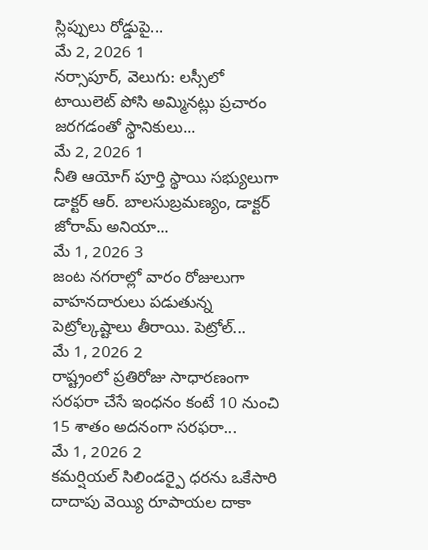స్లిప్పులు రోడ్డుపై...
మే 2, 2026 1
నర్సాపూర్, వెలుగు: లస్సీలో టాయిలెట్ పోసి అమ్మినట్లు ప్రచారం జరగడంతో స్థానికులు...
మే 2, 2026 1
నీతి ఆయోగ్ పూర్తి స్థాయి సభ్యులుగా డాక్టర్ ఆర్. బాలసుబ్రమణ్యం, డాక్టర్ జోరామ్ అనియా...
మే 1, 2026 3
జంట నగరాల్లో వారం రోజులుగా వాహనదారులు పడుతున్న పెట్రోల్కష్టాలు తీరాయి. పెట్రోల్...
మే 1, 2026 2
రాష్ట్రంలో ప్రతిరోజు సాధారణంగా సరఫరా చేసే ఇంధనం కంటే 10 నుంచి 15 శాతం అదనంగా సరఫరా...
మే 1, 2026 2
కమర్షియల్ సిలిండర్పై ధరను ఒకేసారి దాదాపు వెయ్యి రూపాయల దాకా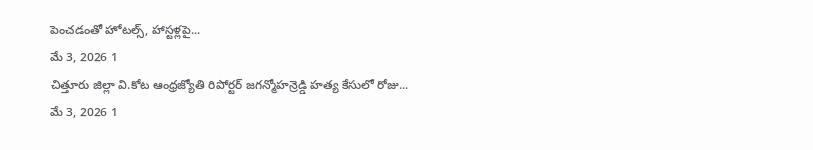పెంచడంతో హోటల్స్, హాస్టళ్లపై...
మే 3, 2026 1
చిత్తూరు జిల్లా వి.కోట ఆంధ్రజ్యోతి రిపోర్టర్ జగన్మోహన్రెడ్డి హత్య కేసులో రోజు...
మే 3, 2026 1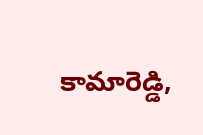కామారెడ్డి,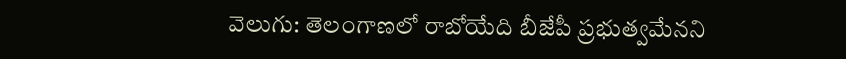వెలుగు: తెలంగాణలో రాబోయేది బీజేపీ ప్రభుత్వమేనని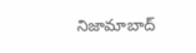నిజామాబాద్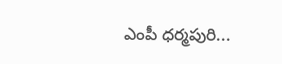ఎంపీ ధర్మపురి...